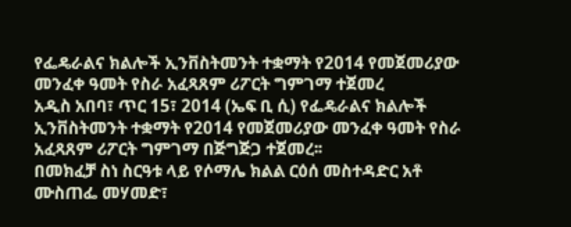የፌዴራልና ክልሎች ኢንቨስትመንት ተቋማት የ2014 የመጀመሪያው መንፈቀ ዓመት የስራ አፈጻጸም ሪፖርት ግምገማ ተጀመረ
አዲስ አበባ፣ ጥር 15፣ 2014 (ኤፍ ቢ ሲ) የፌዴራልና ክልሎች ኢንቨስትመንት ተቋማት የ2014 የመጀመሪያው መንፈቀ ዓመት የስራ አፈጻጸም ሪፖርት ግምገማ በጅግጅጋ ተጀመረ፡፡
በመክፈቻ ስነ ስርዓቱ ላይ የሶማሌ ክልል ርዕሰ መስተዳድር አቶ ሙስጠፌ መሃመድ፣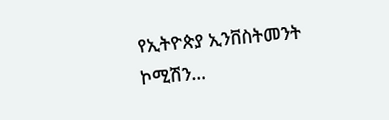የኢትዮጵያ ኢንቨስትመንት ኮሚሽን…